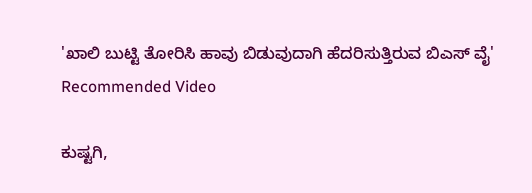'ಖಾಲಿ ಬುಟ್ಟಿ ತೋರಿಸಿ ಹಾವು ಬಿಡುವುದಾಗಿ ಹೆದರಿಸುತ್ತಿರುವ ಬಿಎಸ್ ವೈ'
Recommended Video

ಕುಷ್ಟಗಿ,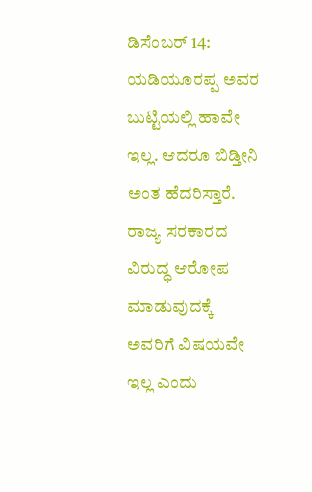ಡಿಸೆಂಬರ್ 14: ಯಡಿಯೂರಪ್ಪ ಅವರ ಬುಟ್ಟಿಯಲ್ಲಿ ಹಾವೇ ಇಲ್ಲ. ಆದರೂ ಬಿಡ್ತೀನಿ ಅಂತ ಹೆದರಿಸ್ತಾರೆ. ರಾಜ್ಯ ಸರಕಾರದ ವಿರುದ್ಧ ಆರೋಪ ಮಾಡುವುದಕ್ಕೆ ಅವರಿಗೆ ವಿಷಯವೇ ಇಲ್ಲ ಎಂದು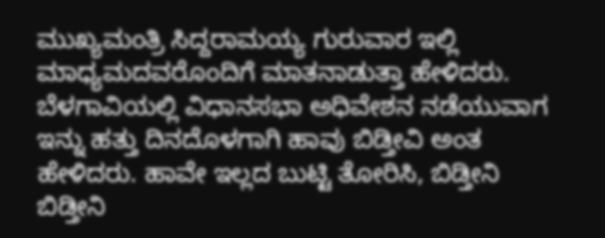ಮುಖ್ಯಮಂತ್ರಿ ಸಿದ್ದರಾಮಯ್ಯ ಗುರುವಾರ ಇಲ್ಲಿ ಮಾಧ್ಯಮದವರೊಂದಿಗೆ ಮಾತನಾಡುತ್ತಾ ಹೇಳಿದರು.
ಬೆಳಗಾವಿಯಲ್ಲಿ ವಿಧಾನಸಭಾ ಅಧಿವೇಶನ ನಡೆಯುವಾಗ ಇನ್ನು ಹತ್ತು ದಿನದೊಳಗಾಗಿ ಹಾವು ಬಿಡ್ತೀವಿ ಅಂತ ಹೇಳಿದರು. ಹಾವೇ ಇಲ್ಲದ ಬುಟ್ಟಿ ತೋರಿಸಿ, ಬಿಡ್ತೀನಿ ಬಿಡ್ತೀನಿ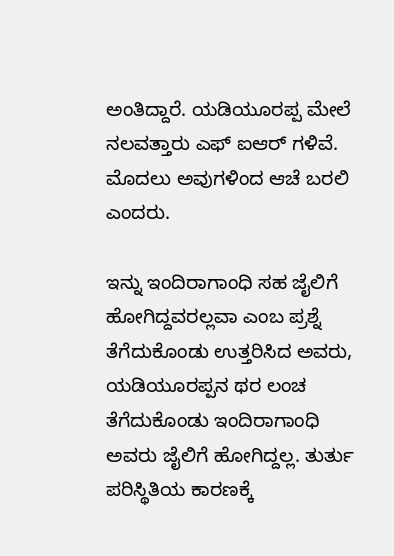ಅಂತಿದ್ದಾರೆ. ಯಡಿಯೂರಪ್ಪ ಮೇಲೆ ನಲವತ್ತಾರು ಎಫ್ ಐಆರ್ ಗಳಿವೆ. ಮೊದಲು ಅವುಗಳಿಂದ ಆಚೆ ಬರಲಿ ಎಂದರು.

ಇನ್ನು ಇಂದಿರಾಗಾಂಧಿ ಸಹ ಜೈಲಿಗೆ ಹೋಗಿದ್ದವರಲ್ಲವಾ ಎಂಬ ಪ್ರಶ್ನೆ ತೆಗೆದುಕೊಂಡು ಉತ್ತರಿಸಿದ ಅವರು, ಯಡಿಯೂರಪ್ಪನ ಥರ ಲಂಚ ತೆಗೆದುಕೊಂಡು ಇಂದಿರಾಗಾಂಧಿ ಅವರು ಜೈಲಿಗೆ ಹೋಗಿದ್ದಲ್ಲ. ತುರ್ತು ಪರಿಸ್ಥಿತಿಯ ಕಾರಣಕ್ಕೆ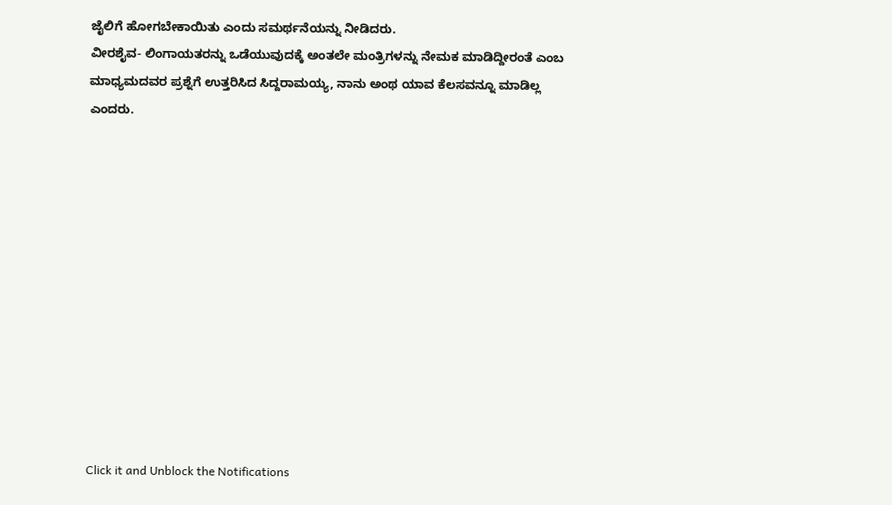ಜೈಲಿಗೆ ಹೋಗಬೇಕಾಯಿತು ಎಂದು ಸಮರ್ಥನೆಯನ್ನು ನೀಡಿದರು.
ವೀರಶೈವ- ಲಿಂಗಾಯತರನ್ನು ಒಡೆಯುವುದಕ್ಕೆ ಅಂತಲೇ ಮಂತ್ರಿಗಳನ್ನು ನೇಮಕ ಮಾಡಿದ್ದೀರಂತೆ ಎಂಬ ಮಾಧ್ಯಮದವರ ಪ್ರಶ್ನೆಗೆ ಉತ್ತರಿಸಿದ ಸಿದ್ದರಾಮಯ್ಯ, ನಾನು ಅಂಥ ಯಾವ ಕೆಲಸವನ್ನೂ ಮಾಡಿಲ್ಲ ಎಂದರು.












Click it and Unblock the Notifications